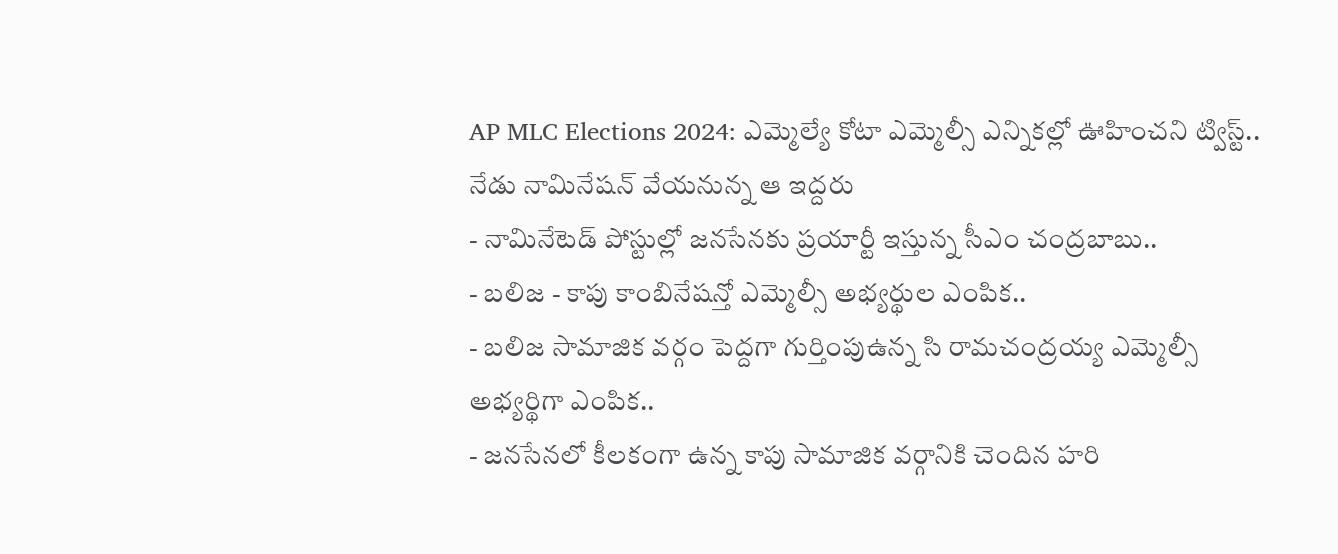AP MLC Elections 2024: ఎమ్మెల్యే కోటా ఎమ్మెల్సీ ఎన్నికల్లో ఊహించని ట్విస్ట్.. నేడు నామినేషన్ వేయనున్న ఆ ఇద్దరు
- నామినేటెడ్ పోస్టుల్లో జనసేనకు ప్రయార్టీ ఇస్తున్న సీఎం చంద్రబాబు..
- బలిజ - కాపు కాంబినేషన్తో ఎమ్మెల్సీ అభ్యర్థుల ఎంపిక..
- బలిజ సామాజిక వర్గం పెద్దగా గుర్తింపుఉన్న సి రామచంద్రయ్య ఎమ్మెల్సీ అభ్యర్థిగా ఎంపిక..
- జనసేనలో కీలకంగా ఉన్న కాపు సామాజిక వర్గానికి చెందిన హరి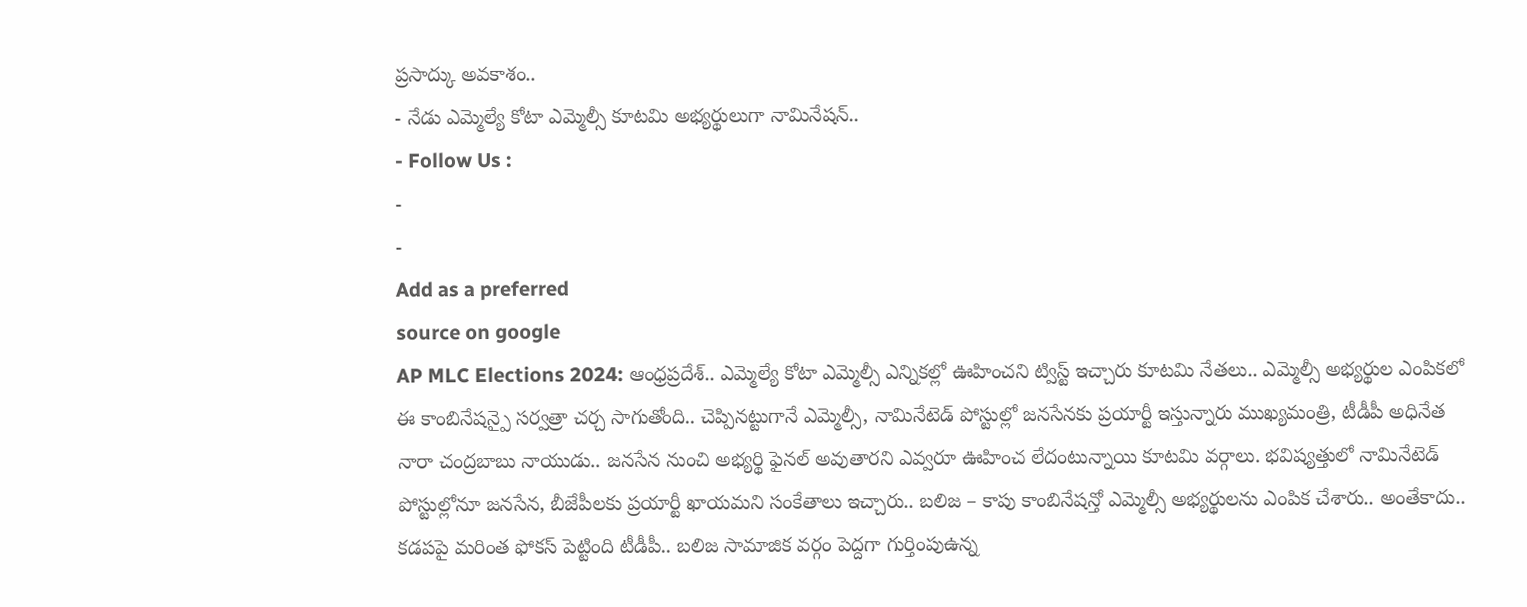ప్రసాద్కు అవకాశం..
- నేడు ఎమ్మెల్యే కోటా ఎమ్మెల్సీ కూటమి అభ్యర్థులుగా నామినేషన్..
- Follow Us :
-
-
Add as a preferred
source on google
AP MLC Elections 2024: ఆంధ్రప్రదేశ్.. ఎమ్మెల్యే కోటా ఎమ్మెల్సీ ఎన్నికల్లో ఊహించని ట్విస్ట్ ఇచ్చారు కూటమి నేతలు.. ఎమ్మెల్సీ అభ్యర్థుల ఎంపికలో ఈ కాంబినేషన్పై సర్వత్రా చర్చ సాగుతోంది.. చెప్పినట్టుగానే ఎమ్మెల్సీ, నామినేటెడ్ పోస్టుల్లో జనసేనకు ప్రయార్టీ ఇస్తున్నారు ముఖ్యమంత్రి, టీడీపీ అధినేత నారా చంద్రబాబు నాయుడు.. జనసేన నుంచి అభ్యర్థి ఫైనల్ అవుతారని ఎవ్వరూ ఊహించ లేదంటున్నాయి కూటమి వర్గాలు. భవిష్యత్తులో నామినేటెడ్ పోస్టుల్లోనూ జనసేన, బీజేపీలకు ప్రయార్టీ ఖాయమని సంకేతాలు ఇచ్చారు.. బలిజ – కాపు కాంబినేషన్తో ఎమ్మెల్సీ అభ్యర్థులను ఎంపిక చేశారు.. అంతేకాదు.. కడపపై మరింత ఫోకస్ పెట్టింది టీడీపీ.. బలిజ సామాజిక వర్గం పెద్దగా గుర్తింపుఉన్న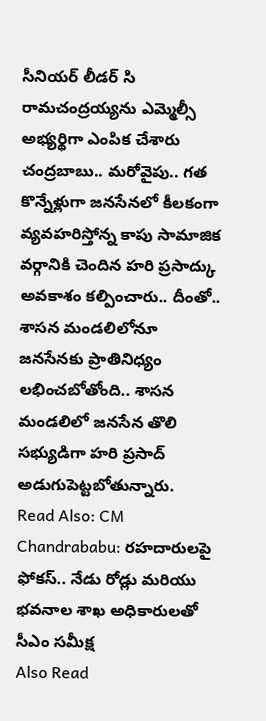సీనియర్ లీడర్ సి రామచంద్రయ్యను ఎమ్మెల్సీ అభ్యర్థిగా ఎంపిక చేశారు చంద్రబాబు.. మరోవైపు.. గత కొన్నేళ్లుగా జనసేనలో కీలకంగా వ్యవహరిస్తోన్న కాపు సామాజిక వర్గానికి చెందిన హరి ప్రసాద్కు అవకాశం కల్పించారు.. దీంతో.. శాసన మండలిలోనూ జనసేనకు ప్రాతినిధ్యం లభించబోతోంది.. శాసన మండలిలో జనసేన తొలి సభ్యుడిగా హరి ప్రసాద్ అడుగుపెట్టబోతున్నారు.
Read Also: CM Chandrababu: రహదారులపై ఫోకస్.. నేడు రోడ్లు మరియు భవనాల శాఖ అధికారులతో సీఎం సమీక్ష
Also Read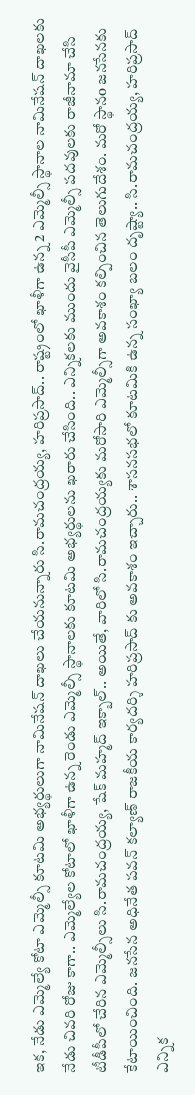ఇక, నేడు ఎమ్మెల్యే కోటా ఎమ్మెల్సీ కూటమి అభ్యర్థులుగా నామినేషన్ దాఖలు చేయనున్నారు సి.రామచంద్రయ్య, హరిప్రసాద్.. రాష్ట్రంలో ఖాళీగా ఉన్న 2 ఎమ్మెల్సీ స్థానాల నామినేషన్ దాఖలకు నేడు చివరి రోజు కాగా.. ఎమ్మెల్యేల కోటాలో ఖాళీగా ఉన్న రెండు ఎమ్మెల్సీ స్థానాలకు కూటమి అభ్యర్థులను ఖరారు చేసింది.. ఎన్నికలకు ముందు వైసీపీ ఎమ్మెల్సీ పదవులకు రాజీనామా చేసి టీడీపీలో చేరిన ఎమ్మెల్సీలు సి.రామచంద్రయ్య, షేక్ మహ్మద్ ఇక్బాల్.. అయితే, వారిలో సి.రామచంద్రయ్యకు మరోసారి ఎమ్మెల్సీగా అవకాశం కల్పించిన తెలుగుదేశం. మరో స్థానo జనసేనకు కేటాయించింది. జనసేన అధినేత పవన్ కల్యాణ్ రాజకీయ కార్యదర్శి హరిప్రసాద్ కు అవకాశం ఇచ్చారు.. శాసనసభలో కూటమికి ఉన్న సంఖ్యా బలం దృష్ట్యా.. సి.రామచంద్రయ్య, హరిప్రసాద్ ఎన్నిక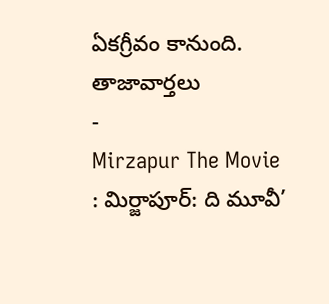ఏకగ్రీవం కానుంది.
తాజావార్తలు
-
Mirzapur The Movie : మిర్జాపూర్: ది మూవీ’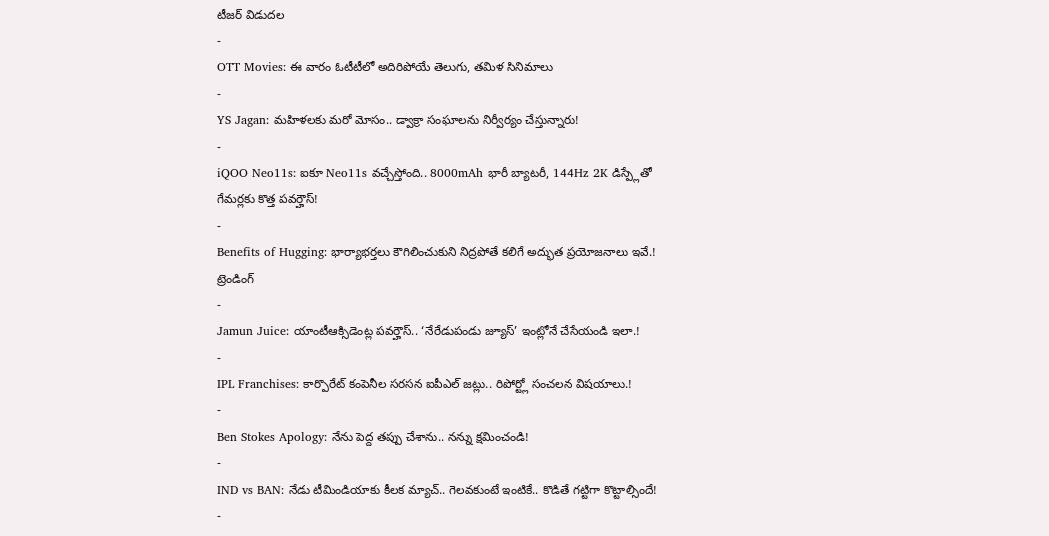టీజర్ విడుదల
-
OTT Movies: ఈ వారం ఓటీటీలో అదిరిపోయే తెలుగు, తమిళ సినిమాలు
-
YS Jagan: మహిళలకు మరో మోసం.. డ్వాక్రా సంఘాలను నిర్వీర్యం చేస్తున్నారు!
-
iQOO Neo11s: ఐకూ Neo11s వచ్చేస్తోంది.. 8000mAh భారీ బ్యాటరీ, 144Hz 2K డిస్ప్లేతో గేమర్లకు కొత్త పవర్హౌస్!
-
Benefits of Hugging: భార్యాభర్తలు కౌగిలించుకుని నిద్రపోతే కలిగే అద్భుత ప్రయోజనాలు ఇవే.!
ట్రెండింగ్
-
Jamun Juice: యాంటీఆక్సిడెంట్ల పవర్హౌస్.. ‘నేరేడుపండు జ్యూస్’ ఇంట్లోనే చేసేయండి ఇలా.!
-
IPL Franchises: కార్పొరేట్ కంపెనీల సరసన ఐపీఎల్ జట్లు.. రిపోర్ట్లో సంచలన విషయాలు.!
-
Ben Stokes Apology: నేను పెద్ద తప్పు చేశాను.. నన్ను క్షమించండి!
-
IND vs BAN: నేడు టీమిండియాకు కీలక మ్యాచ్.. గెలవకుంటే ఇంటికే.. కొడితే గట్టిగా కొట్టాల్సిందే!
-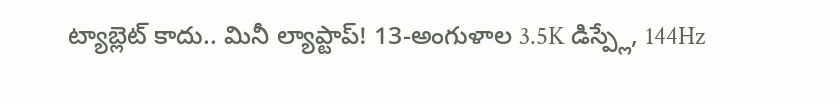ట్యాబ్లెట్ కాదు.. మినీ ల్యాప్టాప్! 13-అంగుళాల 3.5K డిస్ప్లే, 144Hz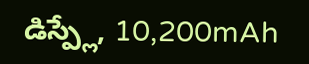డిస్ప్లే, 10,200mAh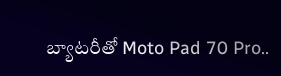బ్యాటరీతో Moto Pad 70 Pro..